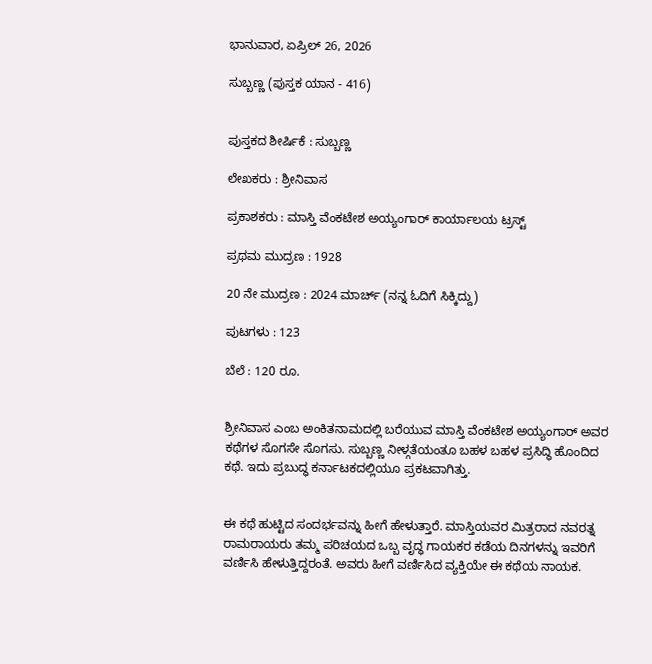ಭಾನುವಾರ, ಏಪ್ರಿಲ್ 26, 2026

ಸುಬ್ಬಣ್ಣ (ಪುಸ್ತಕ ಯಾನ - 416)


ಪುಸ್ತಕದ ಶೀರ್ಷಿಕೆ : ಸುಬ್ಬಣ್ಣ

ಲೇಖಕರು : ಶ್ರೀನಿವಾಸ

ಪ್ರಕಾಶಕರು : ಮಾಸ್ತಿ ವೆಂಕಟೇಶ ಅಯ್ಯಂಗಾರ್ ಕಾರ್ಯಾಲಯ ಟ್ರಸ್ಟ್

ಪ್ರಥಮ ಮುದ್ರಣ : 1928

20 ನೇ ಮುದ್ರಣ : 2024 ಮಾರ್ಚ್ (ನನ್ನ ಓದಿಗೆ ಸಿಕ್ಕಿದ್ದು)

ಪುಟಗಳು : 123

ಬೆಲೆ : 120 ರೂ.


ಶ್ರೀನಿವಾಸ ಎಂಬ ಅಂಕಿತನಾಮದಲ್ಲಿ ಬರೆಯುವ ಮಾಸ್ತಿ ವೆಂಕಟೇಶ ಅಯ್ಯಂಗಾರ್ ಅವರ ಕಥೆಗಳ ಸೊಗಸೇ ಸೊಗಸು. ಸುಬ್ಬಣ್ಣ ನೀಳ್ಗತೆಯಂತೂ ಬಹಳ ಬಹಳ ಪ್ರಸಿದ್ಧಿ ಹೊಂದಿದ ಕಥೆ. ಇದು ಪ್ರಬುದ್ಧ ಕರ್ನಾಟಕದಲ್ಲಿಯೂ ಪ್ರಕಟವಾಗಿತ್ತು.


ಈ ಕಥೆ ಹುಟ್ಟಿದ ಸಂದರ್ಭವನ್ನು ಹೀಗೆ ಹೇಳುತ್ತಾರೆ. ಮಾಸ್ತಿಯವರ ಮಿತ್ರರಾದ ನವರತ್ನ ರಾಮರಾಯರು ತಮ್ಮ ಪರಿಚಯದ ಒಬ್ಬ ವೃದ್ಧ ಗಾಯಕರ ಕಡೆಯ ದಿನಗಳನ್ನು ಇವರಿಗೆ ವರ್ಣಿಸಿ ಹೇಳುತ್ತಿದ್ದರಂತೆ. ಅವರು ಹೀಗೆ ವರ್ಣಿಸಿದ ವ್ಯಕ್ತಿಯೇ ಈ ಕಥೆಯ ನಾಯಕ.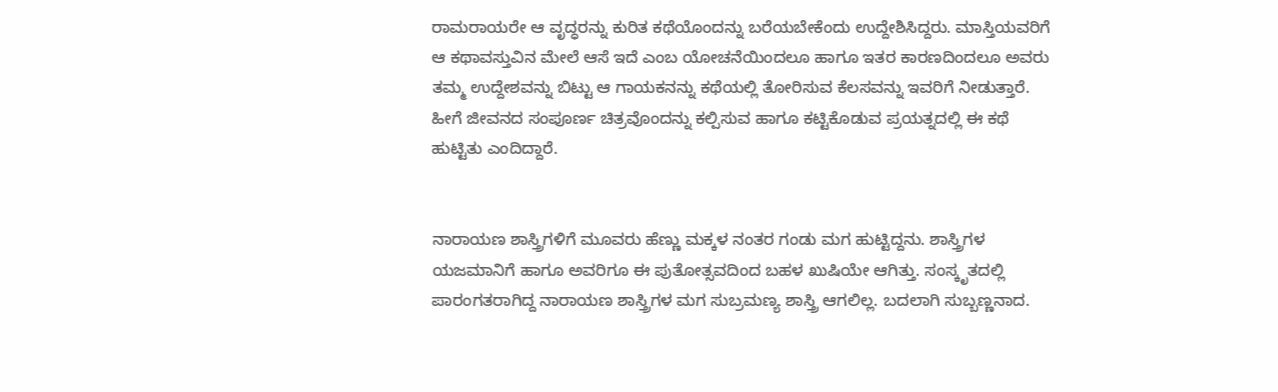ರಾಮರಾಯರೇ ಆ ವೃದ್ಧರನ್ನು ಕುರಿತ ಕಥೆಯೊಂದನ್ನು ಬರೆಯಬೇಕೆಂದು ಉದ್ದೇಶಿಸಿದ್ದರು. ಮಾಸ್ತಿಯವರಿಗೆ ಆ ಕಥಾವಸ್ತುವಿನ ಮೇಲೆ ಆಸೆ ಇದೆ ಎಂಬ ಯೋಚನೆಯಿಂದಲೂ ಹಾಗೂ ಇತರ ಕಾರಣದಿಂದಲೂ ಅವರು ತಮ್ಮ ಉದ್ದೇಶವನ್ನು ಬಿಟ್ಟು ಆ ಗಾಯಕನನ್ನು ಕಥೆಯಲ್ಲಿ ತೋರಿಸುವ ಕೆಲಸವನ್ನು ಇವರಿಗೆ ನೀಡುತ್ತಾರೆ. ಹೀಗೆ ಜೀವನದ ಸಂಪೂರ್ಣ ಚಿತ್ರವೊಂದನ್ನು ಕಲ್ಪಿಸುವ ಹಾಗೂ ಕಟ್ಟಿಕೊಡುವ ಪ್ರಯತ್ನದಲ್ಲಿ ಈ ಕಥೆ ಹುಟ್ಟಿತು ಎಂದಿದ್ದಾರೆ.


ನಾರಾಯಣ ಶಾಸ್ತ್ರಿಗಳಿಗೆ ಮೂವರು ಹೆಣ್ಣು ಮಕ್ಕಳ ನಂತರ ಗಂಡು ಮಗ ಹುಟ್ಟಿದ್ದನು. ಶಾಸ್ತ್ರಿಗಳ ಯಜಮಾನಿಗೆ ಹಾಗೂ ಅವರಿಗೂ ಈ ಪುತೋತ್ಸವದಿಂದ ಬಹಳ ಖುಷಿಯೇ ಆಗಿತ್ತು. ಸಂಸ್ಕೃತದಲ್ಲಿ ಪಾರಂಗತರಾಗಿದ್ದ ನಾರಾಯಣ ಶಾಸ್ತ್ರಿಗಳ ಮಗ ಸುಬ್ರಮಣ್ಯ ಶಾಸ್ತ್ರಿ ಆಗಲಿಲ್ಲ. ಬದಲಾಗಿ ಸುಬ್ಬಣ್ಣನಾದ.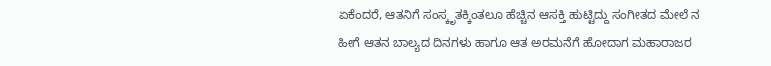ಏಕೆಂದರೆ, ಆತನಿಗೆ ಸಂಸ್ಕೃತಕ್ಕಿಂತಲೂ ಹೆಚ್ಚಿನ ಆಸಕ್ತಿ ಹುಟ್ಟಿದ್ದು ಸಂಗೀತದ ಮೇಲೆ ನ ಹೀಗೆ ಆತನ ಬಾಲ್ಯದ ದಿನಗಳು ಹಾಗೂ ಆತ ಅರಮನೆಗೆ ಹೋದಾಗ ಮಹಾರಾಜರ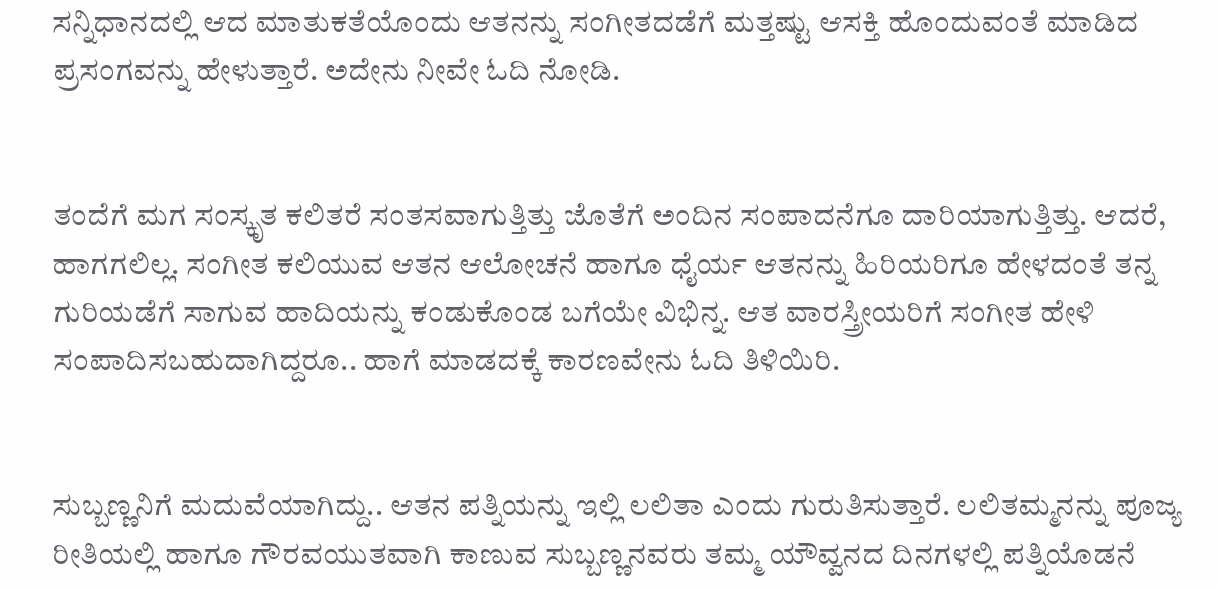ಸನ್ನಿಧಾನದಲ್ಲಿ ಆದ ಮಾತುಕತೆಯೊಂದು ಆತನನ್ನು ಸಂಗೀತದಡೆಗೆ ಮತ್ತಷ್ಟು ಆಸಕ್ತಿ ಹೊಂದುವಂತೆ ಮಾಡಿದ ಪ್ರಸಂಗವನ್ನು ಹೇಳುತ್ತಾರೆ. ಅದೇನು ನೀವೇ ಓದಿ ನೋಡಿ.


ತಂದೆಗೆ ಮಗ ಸಂಸ್ಕೃತ ಕಲಿತರೆ ಸಂತಸವಾಗುತ್ತಿತ್ತು ಜೊತೆಗೆ ಅಂದಿನ ಸಂಪಾದನೆಗೂ ದಾರಿಯಾಗುತ್ತಿತ್ತು. ಆದರೆ, ಹಾಗಗಲಿಲ್ಲ. ಸಂಗೀತ ಕಲಿಯುವ ಆತನ ಆಲೋಚನೆ ಹಾಗೂ ಧೈರ್ಯ ಆತನನ್ನು ಹಿರಿಯರಿಗೂ ಹೇಳದಂತೆ ತನ್ನ ಗುರಿಯಡೆಗೆ ಸಾಗುವ ಹಾದಿಯನ್ನು ಕಂಡುಕೊಂಡ ಬಗೆಯೇ ವಿಭಿನ್ನ. ಆತ ವಾರಸ್ತ್ರೀಯರಿಗೆ ಸಂಗೀತ ಹೇಳಿ ಸಂಪಾದಿಸಬಹುದಾಗಿದ್ದರೂ.. ಹಾಗೆ ಮಾಡದಕ್ಕೆ ಕಾರಣವೇನು ಓದಿ ತಿಳಿಯಿರಿ.


ಸುಬ್ಬಣ್ಣನಿಗೆ ಮದುವೆಯಾಗಿದ್ದು.. ಆತನ ಪತ್ನಿಯನ್ನು ಇಲ್ಲಿ ಲಲಿತಾ ಎಂದು ಗುರುತಿಸುತ್ತಾರೆ. ಲಲಿತಮ್ಮನನ್ನು ಪೂಜ್ಯ ರೀತಿಯಲ್ಲಿ ಹಾಗೂ ಗೌರವಯುತವಾಗಿ ಕಾಣುವ ಸುಬ್ಬಣ್ಣನವರು ತಮ್ಮ ಯೌವ್ವನದ ದಿನಗಳಲ್ಲಿ ಪತ್ನಿಯೊಡನೆ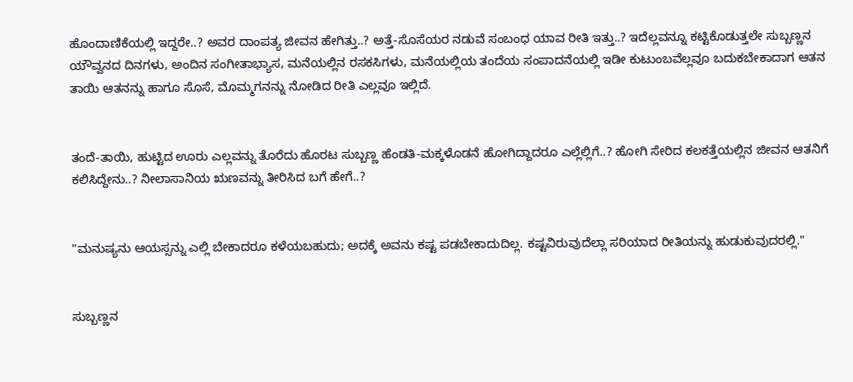ಹೊಂದಾಣಿಕೆಯಲ್ಲಿ ಇದ್ದರೇ..? ಅವರ ದಾಂಪತ್ಯ ಜೀವನ ಹೇಗಿತ್ತು..? ಅತ್ತೆ-ಸೊಸೆಯರ ನಡುವೆ ಸಂಬಂಧ ಯಾವ ರೀತಿ ಇತ್ತು..? ಇದೆಲ್ಲವನ್ನೂ ಕಟ್ಟಿಕೊಡುತ್ತಲೇ ಸುಬ್ಬಣ್ಣನ ಯೌವ್ವನದ ದಿನಗಳು, ಅಂದಿನ ಸಂಗೀತಾಭ್ಯಾಸ, ಮನೆಯಲ್ಲಿನ ರಸಕಸಿಗಳು, ಮನೆಯಲ್ಲಿಯ ತಂದೆಯ ಸಂಪಾದನೆಯಲ್ಲಿ ಇಡೀ ಕುಟುಂಬವೆಲ್ಲವೂ ಬದುಕಬೇಕಾದಾಗ ಆತನ ತಾಯಿ ಆತನನ್ನು ಹಾಗೂ ಸೊಸೆ, ಮೊಮ್ಮಗನನ್ನು ನೋಡಿದ ರೀತಿ ಎಲ್ಲವೂ ಇಲ್ಲಿದೆ.


ತಂದೆ-ತಾಯಿ, ಹುಟ್ಟಿದ ಊರು ಎಲ್ಲವನ್ನು ತೊರೆದು ಹೊರಟ ಸುಬ್ಬಣ್ಣ ಹೆಂಡತಿ-ಮಕ್ಕಳೊಡನೆ ಹೋಗಿದ್ದಾದರೂ ಎಲ್ಲೆಲ್ಲಿಗೆ..? ಹೋಗಿ ಸೇರಿದ ಕಲಕತ್ತೆಯಲ್ಲಿನ ಜೀವನ ಆತನಿಗೆ ಕಲಿಸಿದ್ದೇನು..? ನೀಲಾಸಾನಿಯ ಋಣವನ್ನು ತೀರಿಸಿದ ಬಗೆ ಹೇಗೆ..?


"ಮನುಷ್ಯನು ಆಯಸ್ಸನ್ನು ಎಲ್ಲಿ ಬೇಕಾದರೂ ಕಳೆಯಬಹುದು; ಅದಕ್ಕೆ ಅವನು ಕಷ್ಟ ಪಡಬೇಕಾದುದಿಲ್ಲ. ಕಷ್ಟವಿರುವುದೆಲ್ಲಾ ಸರಿಯಾದ ರೀತಿಯನ್ನು ಹುಡುಕುವುದರಲ್ಲಿ."


ಸುಬ್ಬಣ್ಣನ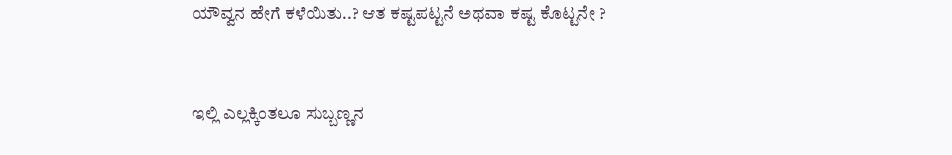ಯೌವ್ವನ ಹೇಗೆ ಕಳೆಯಿತು..? ಆತ ಕಷ್ಟಪಟ್ಟನೆ ಅಥವಾ ಕಷ್ಟ ಕೊಟ್ಟನೇ ?


ಇಲ್ಲಿ ಎಲ್ಲಕ್ಕಿಂತಲೂ ಸುಬ್ಬಣ್ಣನ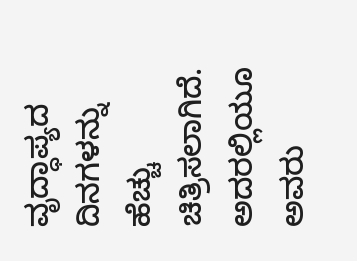ವೃದ್ಧಾಪ್ಯದ ದಿನಗಳನ್ನು ಹೆಚ್ಚು ಚಿತ್ರಿಸಲಾಗಿದೆ. ಅದರಲ್ಲಿಯೂ ಅವರು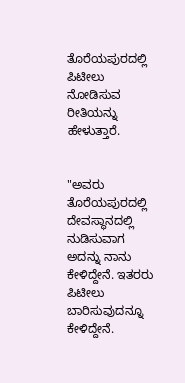ತೊರೆಯಪುರದಲ್ಲಿ ಪಿಟೀಲು ನೋಡಿಸುವ ರೀತಿಯನ್ನು ಹೇಳುತ್ತಾರೆ.


"ಅವರು ತೊರೆಯಪುರದಲ್ಲಿ ದೇವಸ್ಥಾನದಲ್ಲಿ ನುಡಿಸುವಾಗ ಅದನ್ನು ನಾನು ಕೇಳಿದ್ದೇನೆ. ಇತರರು ಪಿಟೀಲು ಬಾರಿಸುವುದನ್ನೂ ಕೇಳಿದ್ದೇನೆ.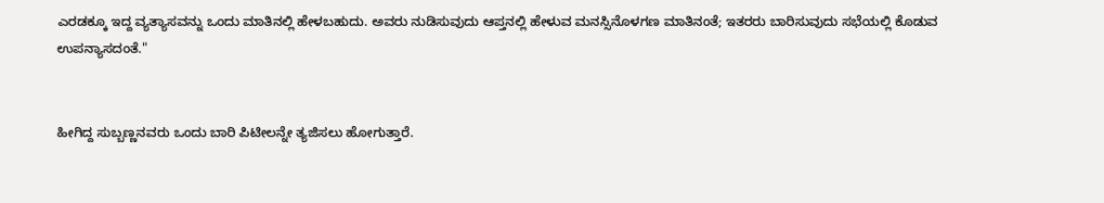ಎರಡಕ್ಕೂ ಇದ್ದ ವ್ಯತ್ಯಾಸವನ್ನು ಒಂದು ಮಾತಿನಲ್ಲಿ ಹೇಳಬಹುದು. ಅವರು ನುಡಿಸುವುದು ಆಪ್ತನಲ್ಲಿ ಹೇಳುವ ಮನಸ್ಸಿನೊಳಗಣ ಮಾತಿನಂತೆ; ಇತರರು ಬಾರಿಸುವುದು ಸಭೆಯಲ್ಲಿ ಕೊಡುವ ಉಪನ್ಯಾಸದಂತೆ."


ಹೀಗಿದ್ದ ಸುಬ್ಬಣ್ಣನವರು ಒಂದು ಬಾರಿ ಪಿಟೀಲನ್ನೇ ತ್ಯಜಿಸಲು ಹೋಗುತ್ತಾರೆ.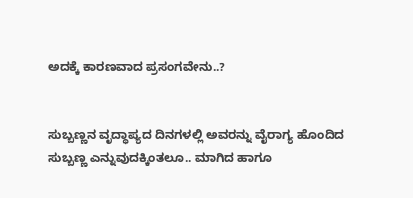ಅದಕ್ಕೆ ಕಾರಣವಾದ ಪ್ರಸಂಗವೇನು..?


ಸುಬ್ಬಣ್ಣನ ವೃದ್ಧಾಪ್ಯದ ದಿನಗಳಲ್ಲಿ ಅವರನ್ನು ವೈರಾಗ್ಯ ಹೊಂದಿದ ಸುಬ್ಬಣ್ಣ ಎನ್ನುವುದಕ್ಕಿಂತಲೂ.. ಮಾಗಿದ ಹಾಗೂ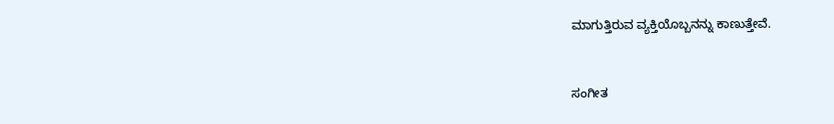ಮಾಗುತ್ತಿರುವ ವ್ಯಕ್ತಿಯೊಬ್ಬನನ್ನು ಕಾಣುತ್ತೇವೆ.


ಸಂಗೀತ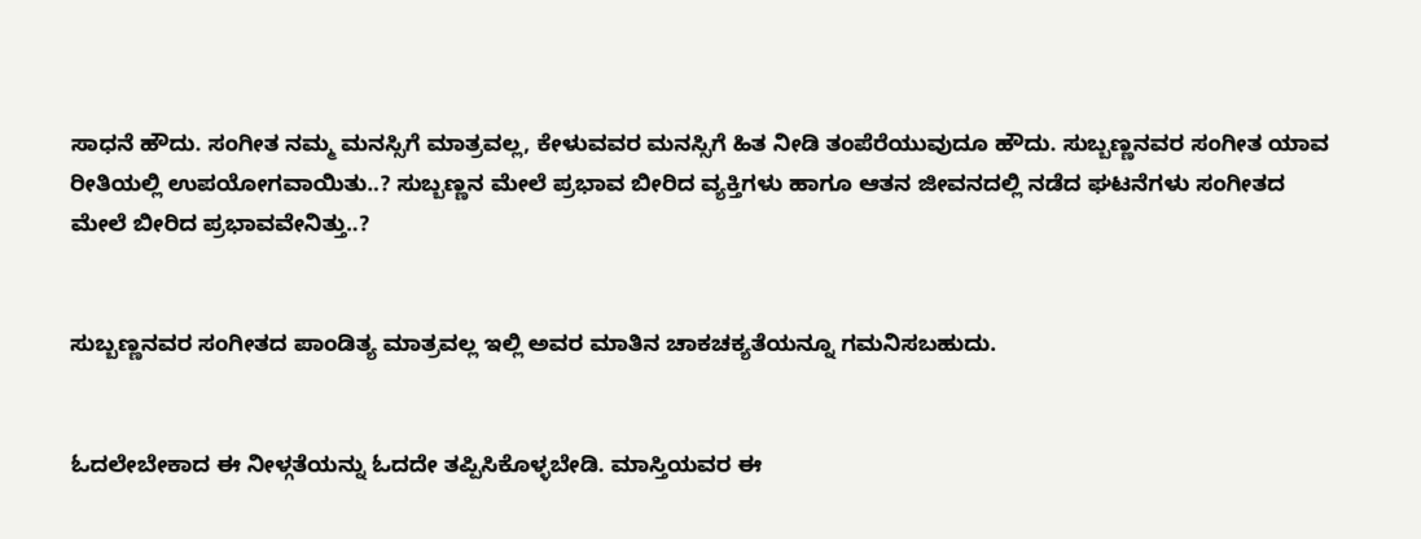ಸಾಧನೆ ಹೌದು. ಸಂಗೀತ ನಮ್ಮ ಮನಸ್ಸಿಗೆ ಮಾತ್ರವಲ್ಲ, ಕೇಳುವವರ ಮನಸ್ಸಿಗೆ ಹಿತ ನೀಡಿ ತಂಪೆರೆಯುವುದೂ ಹೌದು. ಸುಬ್ಬಣ್ಣನವರ ಸಂಗೀತ ಯಾವ ರೀತಿಯಲ್ಲಿ ಉಪಯೋಗವಾಯಿತು..? ಸುಬ್ಬಣ್ಣನ ಮೇಲೆ ಪ್ರಭಾವ ಬೀರಿದ ವ್ಯಕ್ತಿಗಳು ಹಾಗೂ ಆತನ ಜೀವನದಲ್ಲಿ ನಡೆದ ಘಟನೆಗಳು ಸಂಗೀತದ ಮೇಲೆ ಬೀರಿದ ಪ್ರಭಾವವೇನಿತ್ತು..?


ಸುಬ್ಬಣ್ಣನವರ ಸಂಗೀತದ ಪಾಂಡಿತ್ಯ ಮಾತ್ರವಲ್ಲ ಇಲ್ಲಿ ಅವರ ಮಾತಿನ ಚಾಕಚಕ್ಯತೆಯನ್ನೂ ಗಮನಿಸಬಹುದು.


ಓದಲೇಬೇಕಾದ ಈ ನೀಳ್ಗತೆಯನ್ನು ಓದದೇ ತಪ್ಪಿಸಿಕೊಳ್ಳಬೇಡಿ. ಮಾಸ್ತಿಯವರ ಈ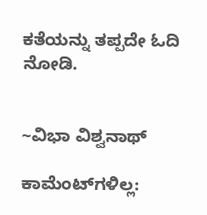ಕತೆಯನ್ನು ತಪ್ಪದೇ ಓದಿ ನೋಡಿ.


~ವಿಭಾ ವಿಶ್ವನಾಥ್

ಕಾಮೆಂಟ್‌ಗಳಿಲ್ಲ: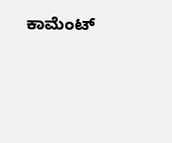ಕಾಮೆಂಟ್‌‌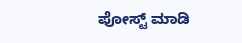ಪೋಸ್ಟ್‌ ಮಾಡಿ